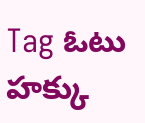Tag ఓటు హక్కు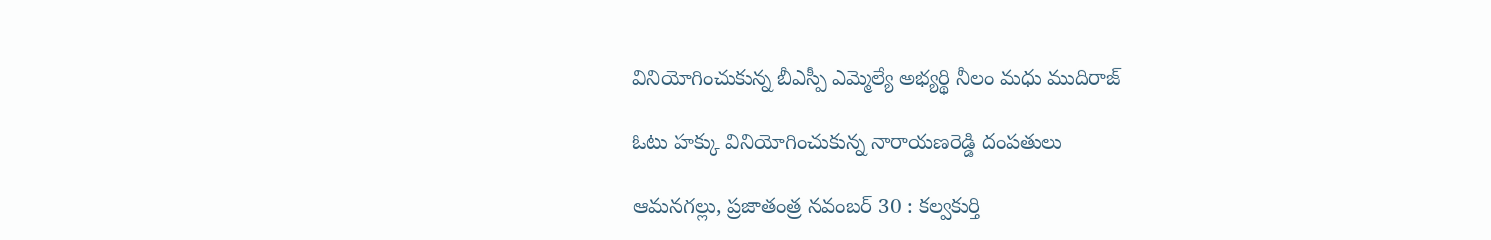వినియోగించుకున్న బీఎస్పీ ఎమ్మెల్యే అభ్యర్థి నీలం మధు ముదిరాజ్

ఓటు హక్కు వినియోగించుకున్న నారాయణరెడ్డి దంపతులు

ఆమనగల్లు, ప్రజాతంత్ర నవంబర్ 30 : కల్వకుర్తి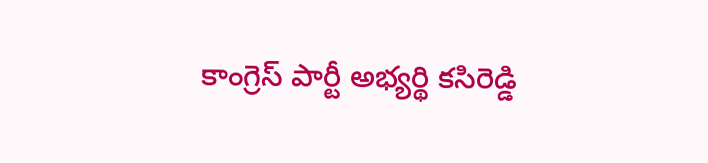కాంగ్రెస్ పార్టీ అభ్యర్థి కసిరెడ్డి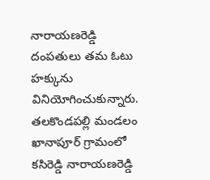నారాయణరెడ్డి దంపతులు తమ ఓటు హక్కును వినియోగించుకున్నారు. తలకొండపల్లి మండలం ఖానాపూర్ గ్రామంలో కసిరెడ్డి నారాయణరెడ్డి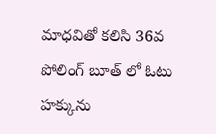మాధవితో కలిసి 36వ పోలింగ్ బూత్ లో ఓటు హక్కును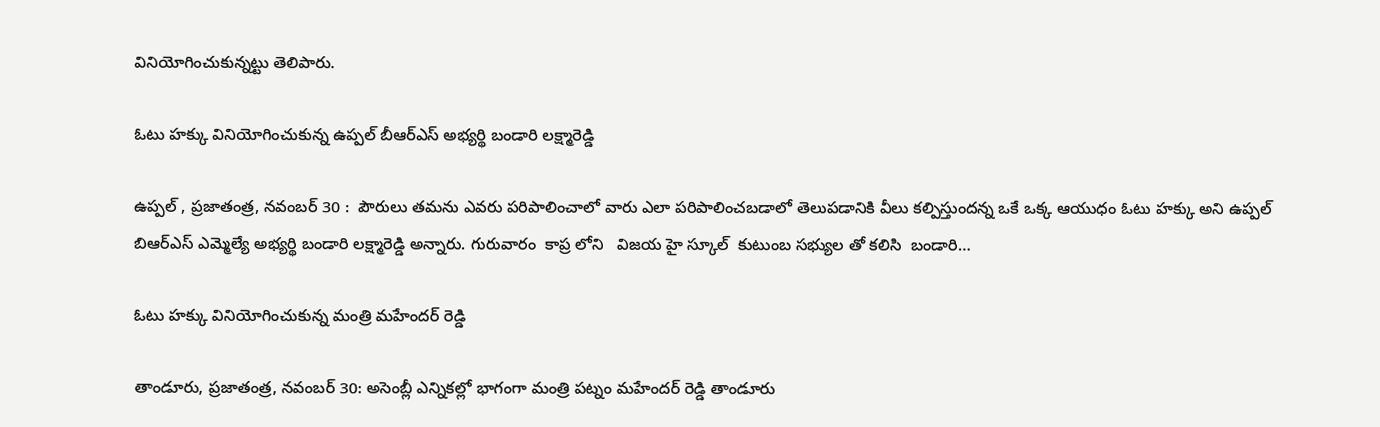వినియోగించుకున్నట్టు తెలిపారు.

ఓటు హక్కు వినియోగించుకున్న ఉప్పల్ బీఆర్ఎస్ అభ్యర్థి బండారి లక్ష్మారెడ్డి

ఉప్పల్ , ప్రజాతంత్ర, నవంబర్ 30 :  పౌరులు తమను ఎవరు పరిపాలించాలో వారు ఎలా పరిపాలించబడాలో తెలుపడానికి వీలు కల్పిస్తుందన్న ఒకే ఒక్క ఆయుధం ఓటు హక్కు అని ఉప్పల్ బిఆర్ఎస్ ఎమ్మెల్యే అభ్యర్థి బండారి లక్ష్మారెడ్డి అన్నారు. గురువారం  కాప్ర లోని   విజయ హై స్కూల్  కుటుంబ సభ్యుల తో కలిసి  బండారి…

ఓటు హక్కు వినియోగించుకున్న మంత్రి మహేందర్ రెడ్డి

తాండూరు, ప్రజాతంత్ర, నవంబర్ 30: అసెంబ్లీ ఎన్నికల్లో భాగంగా మంత్రి పట్నం మహేందర్ రెడ్డి తాండూరు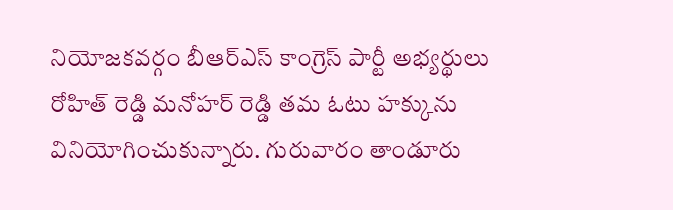నియోజకవర్గం బీఆర్ఎస్ కాంగ్రెస్ పార్టీ అభ్యర్థులు రోహిత్ రెడ్డి మనోహర్ రెడ్డి తమ ఓటు హక్కును వినియోగించుకున్నారు. గురువారం తాండూరు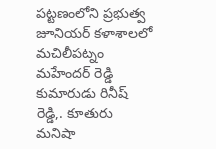పట్టణంలోని ప్రభుత్వ జూనియర్ కళాశాలలో మచిలీపట్నం మహేందర్ రెడ్డి కుమారుడు రినీష్ రెడ్డి,. కూతురు మనిషా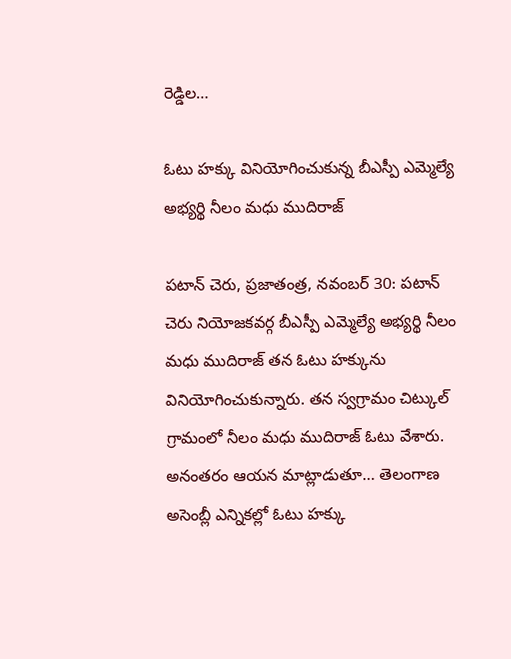రెడ్డిల…

ఓటు హక్కు వినియోగించుకున్న బీఎస్పీ ఎమ్మెల్యే అభ్యర్థి నీలం మధు ముదిరాజ్

పటాన్ చెరు, ప్రజాతంత్ర, నవంబర్ 30: పటాన్ చెరు నియోజకవర్గ బీఎస్పీ ఎమ్మెల్యే అభ్యర్థి నీలం మధు ముదిరాజ్ తన ఓటు హక్కును వినియోగించుకున్నారు. తన స్వగ్రామం చిట్కుల్ గ్రామంలో నీలం మధు ముదిరాజ్ ఓటు వేశారు. అనంతరం ఆయన మాట్లాడుతూ… తెలంగాణ అసెంబ్లీ ఎన్నికల్లో ఓటు హక్కు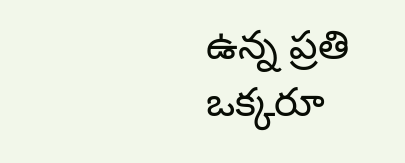ఉన్న ప్రతి ఒక్కరూ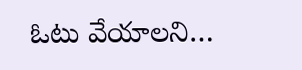ఓటు వేయాలని…